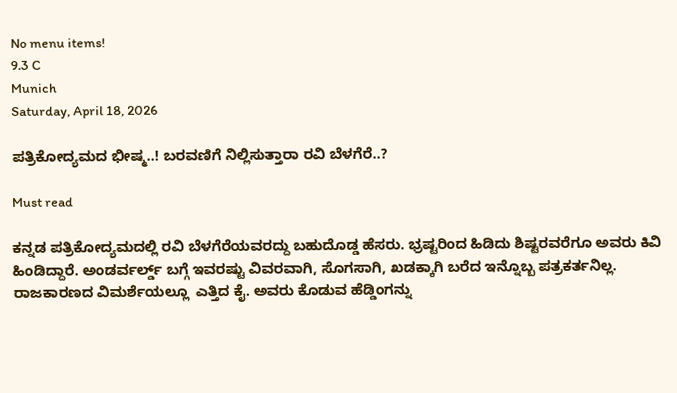No menu items!
9.3 C
Munich
Saturday, April 18, 2026

ಪತ್ರಿಕೋದ್ಯಮದ ಭೀಷ್ಮ..! ಬರವಣಿಗೆ ನಿಲ್ಲಿಸುತ್ತಾರಾ ರವಿ ಬೆಳಗೆರೆ..?

Must read

ಕನ್ನಡ ಪತ್ರಿಕೋದ್ಯಮದಲ್ಲಿ ರವಿ ಬೆಳಗೆರೆಯವರದ್ದು ಬಹುದೊಡ್ಡ ಹೆಸರು. ಭ್ರಷ್ಟರಿಂದ ಹಿಡಿದು ಶಿಷ್ಟರವರೆಗೂ ಅವರು ಕಿವಿ ಹಿಂಡಿದ್ದಾರೆ. ಅಂಡರ್ವರ್ಲ್ಡ್ ಬಗ್ಗೆ ಇವರಷ್ಟು ವಿವರವಾಗಿ, ಸೊಗಸಾಗಿ, ಖಡಕ್ಕಾಗಿ ಬರೆದ ಇನ್ನೊಬ್ಬ ಪತ್ರಕರ್ತನಿಲ್ಲ. ರಾಜಕಾರಣದ ವಿಮರ್ಶೆಯಲ್ಲೂ  ಎತ್ತಿದ ಕೈ. ಅವರು ಕೊಡುವ ಹೆಡ್ಡಿಂಗನ್ನು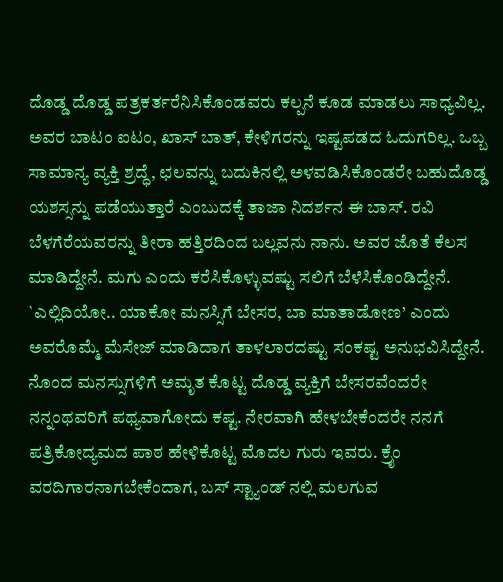ದೊಡ್ಡ ದೊಡ್ಡ ಪತ್ರಕರ್ತರೆನಿಸಿಕೊಂಡವರು ಕಲ್ಪನೆ ಕೂಡ ಮಾಡಲು ಸಾಧ್ಯವಿಲ್ಲ. ಅವರ ಬಾಟಂ ಐಟಂ, ಖಾಸ್ ಬಾತ್, ಕೇಳಿಗರನ್ನು ಇಷ್ಟಪಡದ ಓದುಗರಿಲ್ಲ. ಒಬ್ಬ ಸಾಮಾನ್ಯ ವ್ಯಕ್ತಿ ಶ್ರದ್ಧೆ, ಛಲವನ್ನು ಬದುಕಿನಲ್ಲಿ ಅಳವಡಿಸಿಕೊಂಡರೇ ಬಹುದೊಡ್ಡ ಯಶಸ್ಸನ್ನು ಪಡೆಯುತ್ತಾರೆ ಎಂಬುದಕ್ಕೆ ತಾಜಾ ನಿದರ್ಶನ ಈ ಬಾಸ್. ರವಿ ಬೆಳಗೆರೆಯವರನ್ನು ತೀರಾ ಹತ್ತಿರದಿಂದ ಬಲ್ಲವನು ನಾನು. ಅವರ ಜೊತೆ ಕೆಲಸ ಮಾಡಿದ್ದೇನೆ. ಮಗು ಎಂದು ಕರೆಸಿಕೊಳ್ಳುವಷ್ಟು ಸಲಿಗೆ ಬೆಳೆಸಿಕೊಂಡಿದ್ದೇನೆ. `ಎಲ್ಲಿದಿಯೋ.. ಯಾಕೋ ಮನಸ್ಸಿಗೆ ಬೇಸರ, ಬಾ ಮಾತಾಡೋಣ’ ಎಂದು ಅವರೊಮ್ಮೆ ಮೆಸೇಜ್ ಮಾಡಿದಾಗ ತಾಳಲಾರದಷ್ಟು ಸಂಕಷ್ಟ ಅನುಭವಿಸಿದ್ದೇನೆ. ನೊಂದ ಮನಸ್ಸುಗಳಿಗೆ ಅಮೃತ ಕೊಟ್ಟ ದೊಡ್ಡ ವ್ಯಕ್ತಿಗೆ ಬೇಸರವೆಂದರೇ ನನ್ನಂಥವರಿಗೆ ಪಥ್ಯವಾಗೋದು ಕಷ್ಟ. ನೇರವಾಗಿ ಹೇಳಬೇಕೆಂದರೇ ನನಗೆ ಪತ್ರಿಕೋದ್ಯಮದ ಪಾಠ ಹೇಳಿಕೊಟ್ಟ ಮೊದಲ ಗುರು ಇವರು. ಕ್ರೈಂ ವರದಿಗಾರನಾಗಬೇಕೆಂದಾಗ, ಬಸ್ ಸ್ಟ್ಯಾಂಡ್ ನಲ್ಲಿ ಮಲಗುವ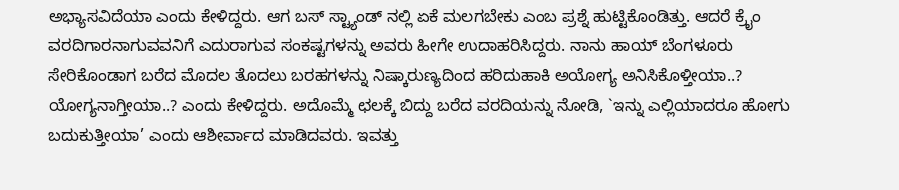ಅಭ್ಯಾಸವಿದೆಯಾ ಎಂದು ಕೇಳಿದ್ದರು. ಆಗ ಬಸ್ ಸ್ಟ್ಯಾಂಡ್ ನಲ್ಲಿ ಏಕೆ ಮಲಗಬೇಕು ಎಂಬ ಪ್ರಶ್ನೆ ಹುಟ್ಟಿಕೊಂಡಿತ್ತು. ಆದರೆ ಕ್ರೈಂ ವರದಿಗಾರನಾಗುವವನಿಗೆ ಎದುರಾಗುವ ಸಂಕಷ್ಟಗಳನ್ನು ಅವರು ಹೀಗೇ ಉದಾಹರಿಸಿದ್ದರು. ನಾನು ಹಾಯ್ ಬೆಂಗಳೂರು ಸೇರಿಕೊಂಡಾಗ ಬರೆದ ಮೊದಲ ತೊದಲು ಬರಹಗಳನ್ನು ನಿಷ್ಕಾರುಣ್ಯದಿಂದ ಹರಿದುಹಾಕಿ ಅಯೋಗ್ಯ ಅನಿಸಿಕೊಳ್ತೀಯಾ..? ಯೋಗ್ಯನಾಗ್ತೀಯಾ..? ಎಂದು ಕೇಳಿದ್ದರು. ಅದೊಮ್ಮೆ ಛಲಕ್ಕೆ ಬಿದ್ದು ಬರೆದ ವರದಿಯನ್ನು ನೋಡಿ, `ಇನ್ನು ಎಲ್ಲಿಯಾದರೂ ಹೋಗು ಬದುಕುತ್ತೀಯಾ’ ಎಂದು ಆಶೀರ್ವಾದ ಮಾಡಿದವರು. ಇವತ್ತು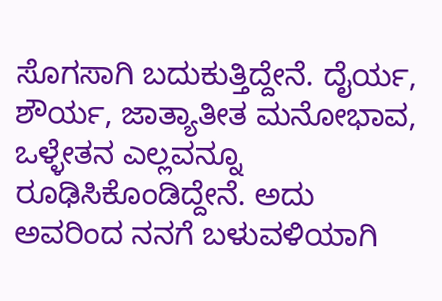ಸೊಗಸಾಗಿ ಬದುಕುತ್ತಿದ್ದೇನೆ. ದೈರ್ಯ, ಶೌರ್ಯ, ಜಾತ್ಯಾತೀತ ಮನೋಭಾವ, ಒಳ್ಳೇತನ ಎಲ್ಲವನ್ನೂ ರೂಢಿಸಿಕೊಂಡಿದ್ದೇನೆ. ಅದು ಅವರಿಂದ ನನಗೆ ಬಳುವಳಿಯಾಗಿ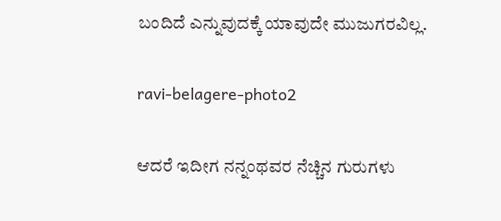ಬಂದಿದೆ ಎನ್ನುವುದಕ್ಕೆ ಯಾವುದೇ ಮುಜುಗರವಿಲ್ಲ.

ravi-belagere-photo2

ಆದರೆ ಇದೀಗ ನನ್ನಂಥವರ ನೆಚ್ಚಿನ ಗುರುಗಳು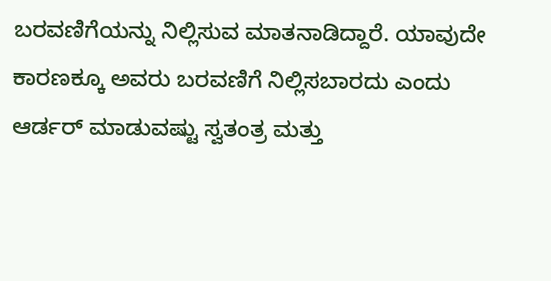ಬರವಣಿಗೆಯನ್ನು ನಿಲ್ಲಿಸುವ ಮಾತನಾಡಿದ್ದಾರೆ. ಯಾವುದೇ ಕಾರಣಕ್ಕೂ ಅವರು ಬರವಣಿಗೆ ನಿಲ್ಲಿಸಬಾರದು ಎಂದು ಆರ್ಡರ್ ಮಾಡುವಷ್ಟು ಸ್ವತಂತ್ರ ಮತ್ತು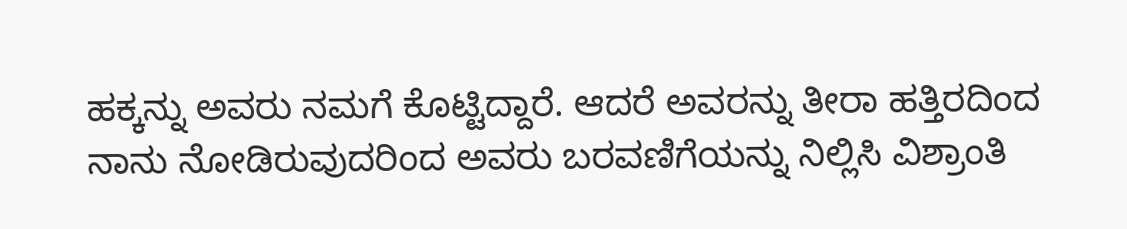ಹಕ್ಕನ್ನು ಅವರು ನಮಗೆ ಕೊಟ್ಟಿದ್ದಾರೆ. ಆದರೆ ಅವರನ್ನು ತೀರಾ ಹತ್ತಿರದಿಂದ ನಾನು ನೋಡಿರುವುದರಿಂದ ಅವರು ಬರವಣಿಗೆಯನ್ನು ನಿಲ್ಲಿಸಿ ವಿಶ್ರಾಂತಿ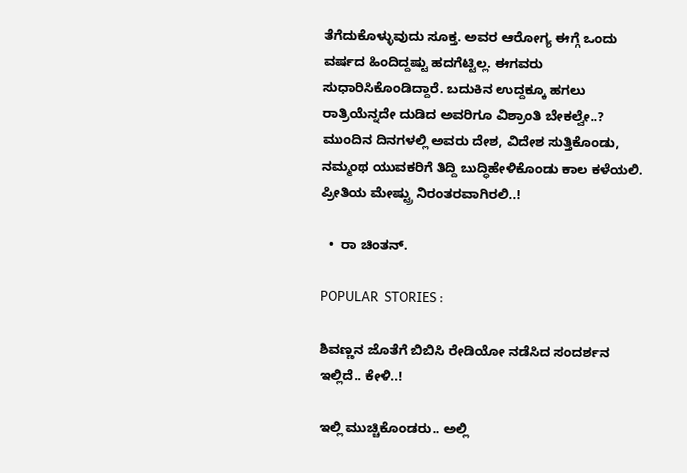ತೆಗೆದುಕೊಳ್ಳುವುದು ಸೂಕ್ತ. ಅವರ ಆರೋಗ್ಯ ಈಗ್ಗೆ ಒಂದು ವರ್ಷದ ಹಿಂದಿದ್ದಷ್ಟು ಹದಗೆಟ್ಟಿಲ್ಲ. ಈಗವರು ಸುಧಾರಿಸಿಕೊಂಡಿದ್ದಾರೆ. ಬದುಕಿನ ಉದ್ದಕ್ಕೂ ಹಗಲು ರಾತ್ರಿಯೆನ್ನದೇ ದುಡಿದ ಅವರಿಗೂ ವಿಶ್ರಾಂತಿ ಬೇಕಲ್ವೇ..? ಮುಂದಿನ ದಿನಗಳಲ್ಲಿ ಅವರು ದೇಶ, ವಿದೇಶ ಸುತ್ತಿಕೊಂಡು, ನಮ್ಮಂಥ ಯುವಕರಿಗೆ ತಿದ್ದಿ ಬುದ್ಧಿಹೇಳಿಕೊಂಡು ಕಾಲ ಕಳೆಯಲಿ. ಪ್ರೀತಿಯ ಮೇಷ್ಟ್ರು ನಿರಂತರವಾಗಿರಲಿ..!

  •  ರಾ ಚಿಂತನ್.

POPULAR  STORIES :

ಶಿವಣ್ಣನ ಜೊತೆಗೆ ಬಿಬಿಸಿ ರೇಡಿಯೋ ನಡೆಸಿದ ಸಂದರ್ಶನ ಇಲ್ಲಿದೆ.. ಕೇಳಿ..!

ಇಲ್ಲಿ ಮುಚ್ಚಿಕೊಂಡರು.. ಅಲ್ಲಿ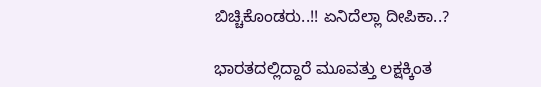ಬಿಚ್ಚಿಕೊಂಡರು..!! ಏನಿದೆಲ್ಲಾ ದೀಪಿಕಾ..?

ಭಾರತದಲ್ಲಿದ್ದಾರೆ ಮೂವತ್ತು ಲಕ್ಷಕ್ಕಿಂತ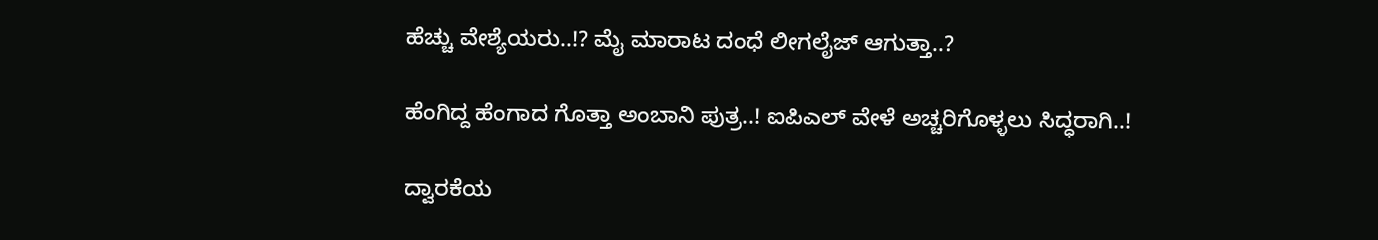ಹೆಚ್ಚು ವೇಶ್ಯೆಯರು..!? ಮೈ ಮಾರಾಟ ದಂಧೆ ಲೀಗಲೈಜ್ ಆಗುತ್ತಾ..?

ಹೆಂಗಿದ್ದ ಹೆಂಗಾದ ಗೊತ್ತಾ ಅಂಬಾನಿ ಪುತ್ರ..! ಐಪಿಎಲ್ ವೇಳೆ ಅಚ್ಚರಿಗೊಳ್ಳಲು ಸಿದ್ಧರಾಗಿ..!

ದ್ವಾರಕೆಯ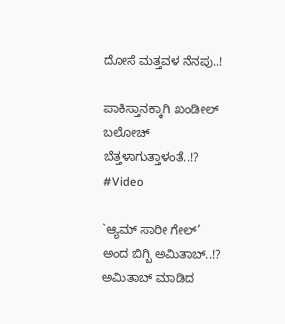ದೋಸೆ ಮತ್ತವಳ ನೆನಪು..!

ಪಾಕಿಸ್ತಾನಕ್ಕಾಗಿ ಖಂಡೀಲ್ ಬಲೋಚ್ ಬೆತ್ತಳಾಗುತ್ತಾಳಂತೆ..!? #Video

`ಆ್ಯಮ್ ಸಾರೀ ಗೇಲ್’ ಅಂದ ಬಿಗ್ಬಿ ಅಮಿತಾಬ್..!? ಅಮಿತಾಬ್ ಮಾಡಿದ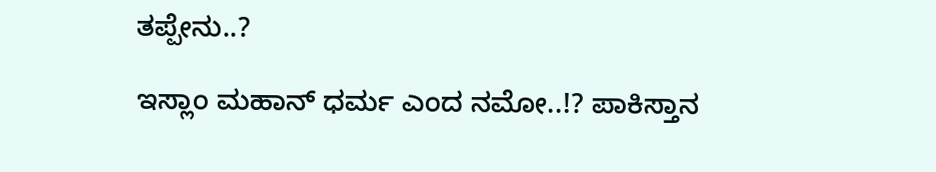ತಪ್ಪೇನು..?

ಇಸ್ಲಾಂ ಮಹಾನ್ ಧರ್ಮ ಎಂದ ನಮೋ..!? ಪಾಕಿಸ್ತಾನ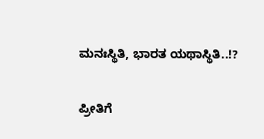ಮನಃಸ್ಥಿತಿ, ಭಾರತ ಯಥಾಸ್ಥಿತಿ..!?

ಪ್ರೀತಿಗೆ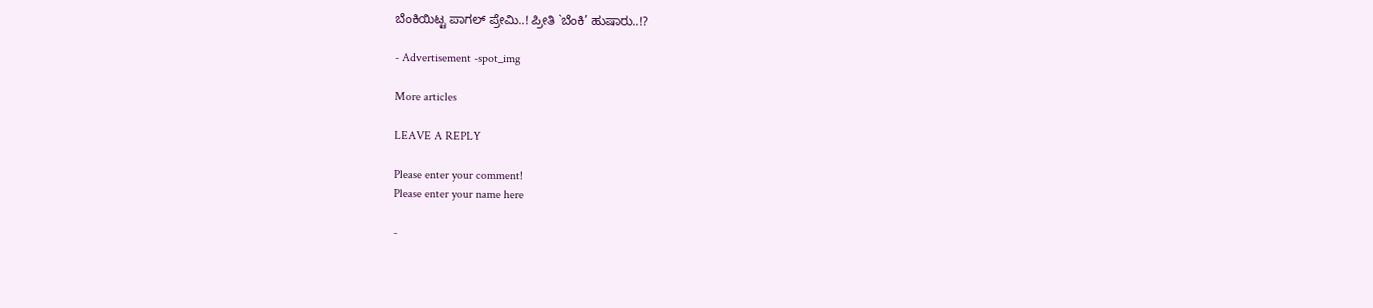ಬೆಂಕಿಯಿಟ್ಟ ಪಾಗಲ್ ಪ್ರೇಮಿ..! ಪ್ರೀತಿ `ಬೆಂಕಿ’ ಹುಷಾರು..!?

- Advertisement -spot_img

More articles

LEAVE A REPLY

Please enter your comment!
Please enter your name here

-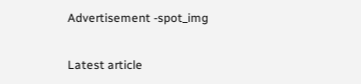Advertisement -spot_img

Latest article